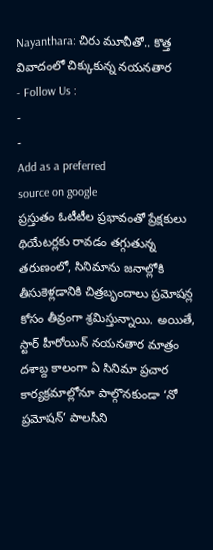Nayanthara: చిరు మూవీతో.. కొత్త వివాదంలో చిక్కుకున్న నయనతార
- Follow Us :
-
-
Add as a preferred
source on google
ప్రస్తుతం ఓటీటీల ప్రభావంతో ప్రేక్షకులు థియేటర్లకు రావడం తగ్గుతున్న తరుణంలో, సినిమాను జనాల్లోకి తీసుకెళ్లడానికి చిత్రబృందాలు ప్రమోషన్ల కోసం తీవ్రంగా శ్రమిస్తున్నాయి. అయితే, స్టార్ హీరోయిన్ నయనతార మాత్రం దశాబ్ద కాలంగా ఏ సినిమా ప్రచార కార్యక్రమాల్లోనూ పాల్గొనకుండా ‘నో ప్రమోషన్’ పాలసీని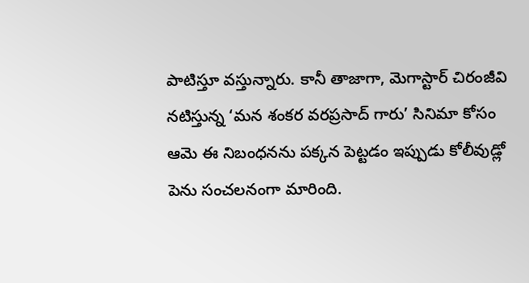పాటిస్తూ వస్తున్నారు. కానీ తాజాగా, మెగాస్టార్ చిరంజీవి నటిస్తున్న ‘మన శంకర వరప్రసాద్ గారు’ సినిమా కోసం ఆమె ఈ నిబంధనను పక్కన పెట్టడం ఇప్పుడు కోలీవుడ్లో పెను సంచలనంగా మారింది.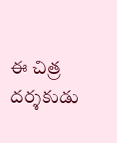ఈ చిత్ర దర్శకుడు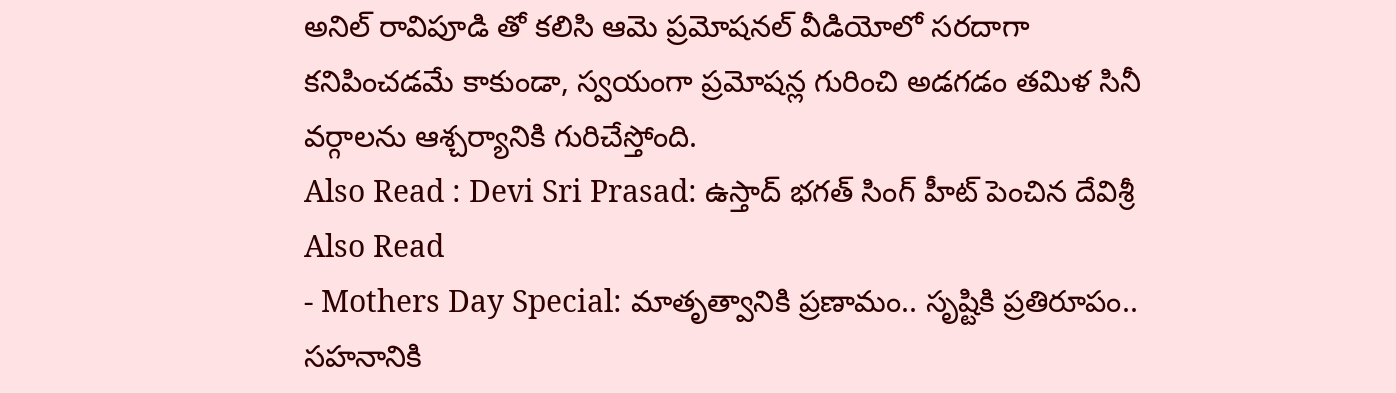అనిల్ రావిపూడి తో కలిసి ఆమె ప్రమోషనల్ వీడియోలో సరదాగా కనిపించడమే కాకుండా, స్వయంగా ప్రమోషన్ల గురించి అడగడం తమిళ సినీ వర్గాలను ఆశ్చర్యానికి గురిచేస్తోంది.
Also Read : Devi Sri Prasad: ఉస్తాద్ భగత్ సింగ్ హీట్ పెంచిన దేవిశ్రీ
Also Read
- Mothers Day Special: మాతృత్వానికి ప్రణామం.. సృష్టికి ప్రతిరూపం.. సహనానికి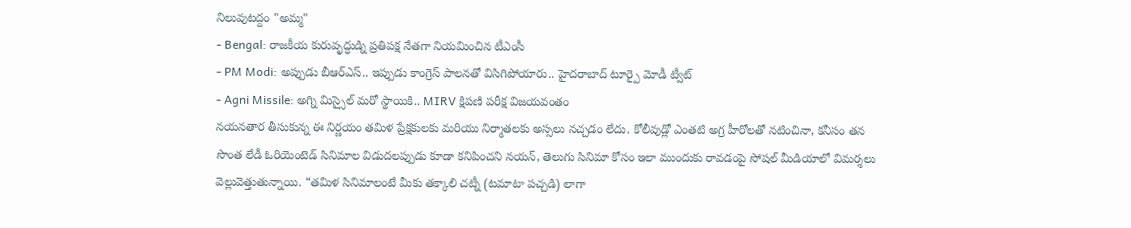నిలువుటద్దం "అమ్మ"
- Bengal: రాజకీయ కురువృద్ధుడ్ని ప్రతిపక్ష నేతగా నియమించిన టీఎంసీ
- PM Modi: అప్పుడు బీఆర్ఎస్.. ఇప్పుడు కాంగ్రెస్ పాలనతో విసిగిపోయారు.. హైదరాబాద్ టూర్పై మోడీ ట్వీట్
- Agni Missile: అగ్ని మిస్సైల్ మరో స్థాయికి.. MIRV క్షిపణి పరీక్ష విజయవంతం
నయనతార తీసుకున్న ఈ నిర్ణయం తమిళ ప్రేక్షకులకు మరియు నిర్మాతలకు అస్సలు నచ్చడం లేదు. కోలీవుడ్లో ఎంతటి అగ్ర హీరోలతో నటించినా, కనీసం తన సొంత లేడీ ఓరియెంటెడ్ సినిమాల విడుదలప్పుడు కూడా కనిపించని నయన్, తెలుగు సినిమా కోసం ఇలా ముందుకు రావడంపై సోషల్ మీడియాలో విమర్శలు వెల్లువెత్తుతున్నాయి. “తమిళ సినిమాలంటే మీకు తక్కాలి చట్నీ (టమాటా పచ్చడి) లాగా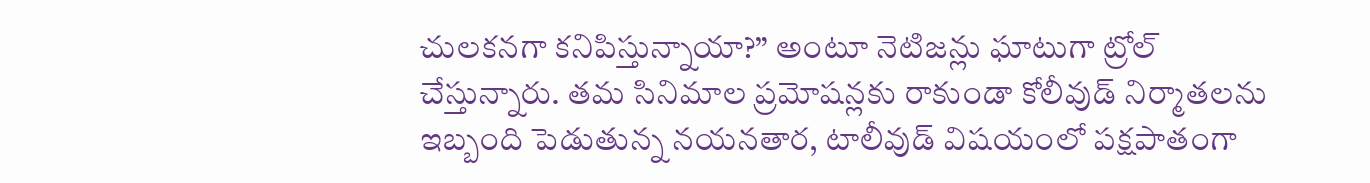చులకనగా కనిపిస్తున్నాయా?” అంటూ నెటిజన్లు ఘాటుగా ట్రోల్ చేస్తున్నారు. తమ సినిమాల ప్రమోషన్లకు రాకుండా కోలీవుడ్ నిర్మాతలను ఇబ్బంది పెడుతున్న నయనతార, టాలీవుడ్ విషయంలో పక్షపాతంగా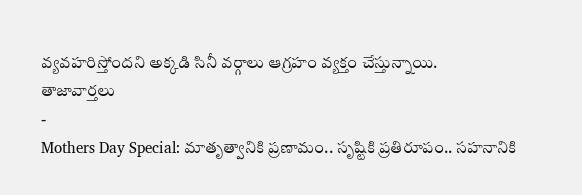వ్యవహరిస్తోందని అక్కడి సినీ వర్గాలు ఆగ్రహం వ్యక్తం చేస్తున్నాయి.
తాజావార్తలు
-
Mothers Day Special: మాతృత్వానికి ప్రణామం.. సృష్టికి ప్రతిరూపం.. సహనానికి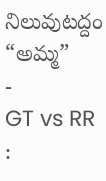నిలువుటద్దం “అమ్మ”
-
GT vs RR :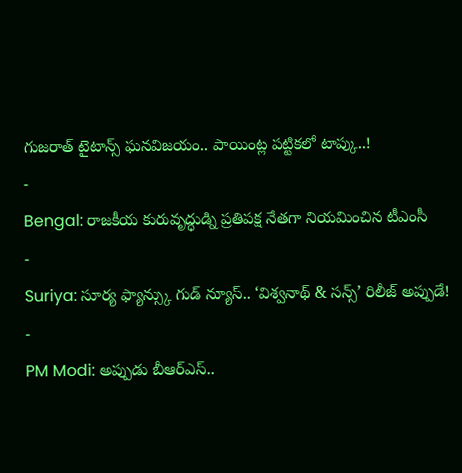గుజరాత్ టైటాన్స్ ఘనవిజయం.. పాయింట్ల పట్టికలో టాప్కు..!
-
Bengal: రాజకీయ కురువృద్ధుడ్ని ప్రతిపక్ష నేతగా నియమించిన టీఎంసీ
-
Suriya: సూర్య ఫ్యాన్స్కు గుడ్ న్యూస్.. ‘విశ్వనాథ్ & సన్స్’ రిలీజ్ అప్పుడే!
-
PM Modi: అప్పుడు బీఆర్ఎస్..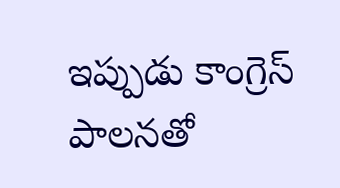ఇప్పుడు కాంగ్రెస్ పాలనతో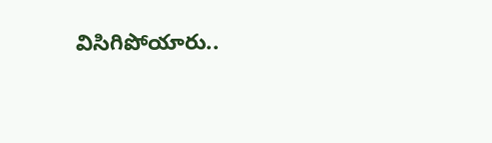విసిగిపోయారు..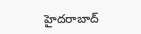హైదరాబాద్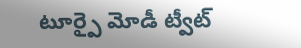టూర్పై మోడీ ట్వీట్